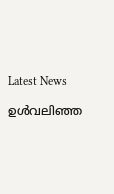Latest News

ഉള്‍വലിഞ്ഞ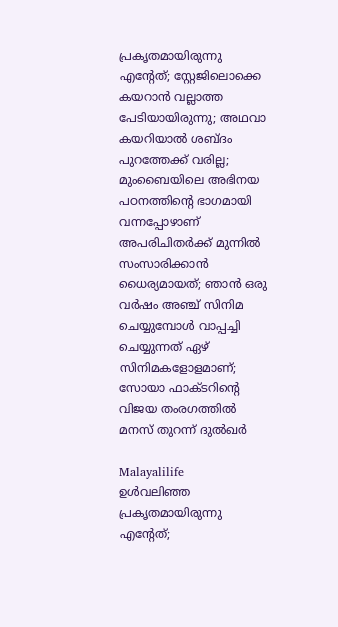പ്രകൃതമായിരുന്നു എന്റേത്; സ്റ്റേജിലൊക്കെ കയറാന്‍ വല്ലാത്ത പേടിയായിരുന്നു; അഥവാ കയറിയാല്‍ ശബ്ദം പുറത്തേക്ക് വരില്ല; മുംബൈയിലെ അഭിനയ പഠനത്തിന്റെ ഭാഗമായി വന്നപ്പോഴാണ് അപരിചിതര്‍ക്ക് മുന്നില്‍ സംസാരിക്കാന്‍ ധൈര്യമായത്; ഞാന്‍ ഒരു വര്‍ഷം അഞ്ച് സിനിമ ചെയ്യുമ്പോള്‍ വാപ്പച്ചി ചെയ്യുന്നത് ഏഴ് സിനിമകളോളമാണ്; സോയാ ഫാക്ടറിന്റെ വിജയ തംരഗത്തില്‍ മനസ് തുറന്ന് ദുല്‍ഖര്‍

Malayalilife
ഉള്‍വലിഞ്ഞ പ്രകൃതമായിരുന്നു എന്റേത്;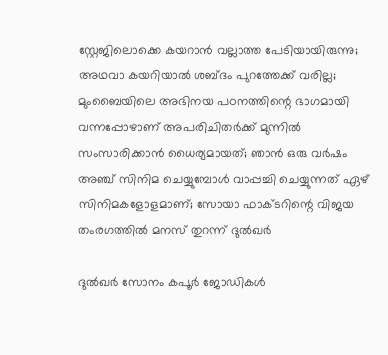സ്റ്റേജിലൊക്കെ കയറാന്‍ വല്ലാത്ത പേടിയായിരുന്നു; അഥവാ കയറിയാല്‍ ശബ്ദം പുറത്തേക്ക് വരില്ല; മുംബൈയിലെ അഭിനയ പഠനത്തിന്റെ ഭാഗമായി വന്നപ്പോഴാണ് അപരിചിതര്‍ക്ക് മുന്നില്‍ സംസാരിക്കാന്‍ ധൈര്യമായത്; ഞാന്‍ ഒരു വര്‍ഷം അഞ്ച് സിനിമ ചെയ്യുമ്പോള്‍ വാപ്പച്ചി ചെയ്യുന്നത് ഏഴ് സിനിമകളോളമാണ്; സോയാ ഫാക്ടറിന്റെ വിജയ തംരഗത്തില്‍ മനസ് തുറന്ന് ദുല്‍ഖര്‍

ദുല്‍ഖര്‍ സോനം കപൂര്‍ ജോഡികള്‍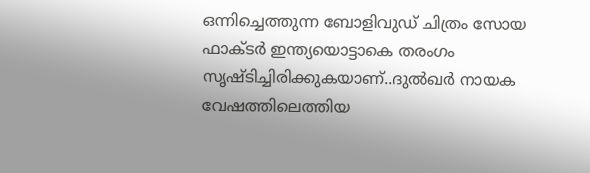ഒന്നിച്ചെത്തുന്ന ബോളിവുഡ് ചിത്രം സോയ ഫാക്ടര്‍ ഇന്ത്യയൊട്ടാകെ തരംഗം സൃഷ്ടിച്ചിരിക്കുകയാണ്..ദുല്‍ഖര്‍ നായക വേഷത്തിലെത്തിയ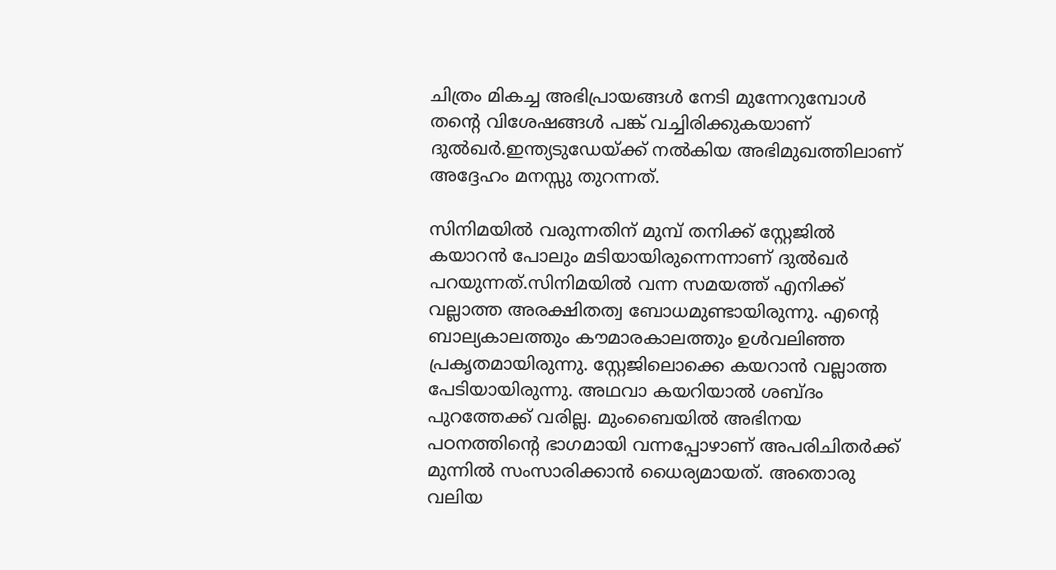ചിത്രം മികച്ച അഭിപ്രായങ്ങള്‍ നേടി മുന്നേറുമ്പോള്‍ തന്റെ വിശേഷങ്ങള്‍ പങ്ക് വച്ചിരിക്കുകയാണ് ദുല്‍ഖര്‍.ഇന്ത്യടുഡേയ്ക്ക് നല്‍കിയ അഭിമുഖത്തിലാണ് അദ്ദേഹം മനസ്സു തുറന്നത്.

സിനിമയില്‍ വരുന്നതിന് മുമ്പ് തനിക്ക് സ്റ്റേജില്‍ കയാറന്‍ പോലും മടിയായിരുന്നെന്നാണ് ദുല്‍ഖര്‍ പറയുന്നത്.സിനിമയില്‍ വന്ന സമയത്ത് എനിക്ക് വല്ലാത്ത അരക്ഷിതത്വ ബോധമുണ്ടായിരുന്നു. എന്റെ ബാല്യകാലത്തും കൗമാരകാലത്തും ഉള്‍വലിഞ്ഞ പ്രകൃതമായിരുന്നു. സ്റ്റേജിലൊക്കെ കയറാന്‍ വല്ലാത്ത പേടിയായിരുന്നു. അഥവാ കയറിയാല്‍ ശബ്ദം പുറത്തേക്ക് വരില്ല. മുംബൈയില്‍ അഭിനയ പഠനത്തിന്റെ ഭാഗമായി വന്നപ്പോഴാണ് അപരിചിതര്‍ക്ക് മുന്നില്‍ സംസാരിക്കാന്‍ ധൈര്യമായത്. അതൊരു വലിയ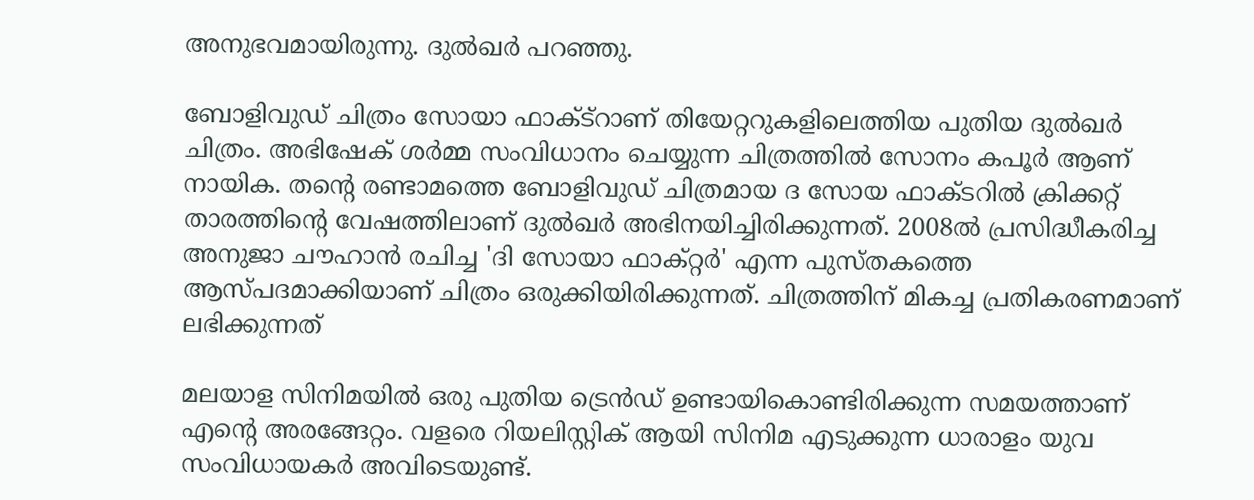അനുഭവമായിരുന്നു. ദുല്‍ഖര്‍ പറഞ്ഞു.

ബോളിവുഡ് ചിത്രം സോയാ ഫാക്ട്റാണ് തിയേറ്ററുകളിലെത്തിയ പുതിയ ദുല്‍ഖര്‍ ചിത്രം. അഭിഷേക് ശര്‍മ്മ സംവിധാനം ചെയ്യുന്ന ചിത്രത്തില്‍ സോനം കപൂര്‍ ആണ് നായിക. തന്റെ രണ്ടാമത്തെ ബോളിവുഡ് ചിത്രമായ ദ സോയ ഫാക്ടറില്‍ ക്രിക്കറ്റ് താരത്തിന്റെ വേഷത്തിലാണ് ദുല്‍ഖര്‍ അഭിനയിച്ചിരിക്കുന്നത്. 2008ല്‍ പ്രസിദ്ധീകരിച്ച അനുജാ ചൗഹാന്‍ രചിച്ച 'ദി സോയാ ഫാക്റ്റര്‍' എന്ന പുസ്തകത്തെ ആസ്പദമാക്കിയാണ് ചിത്രം ഒരുക്കിയിരിക്കുന്നത്. ചിത്രത്തിന് മികച്ച പ്രതികരണമാണ് ലഭിക്കുന്നത്

മലയാള സിനിമയില്‍ ഒരു പുതിയ ട്രെന്‍ഡ് ഉണ്ടായികൊണ്ടിരിക്കുന്ന സമയത്താണ് എന്റെ അരങ്ങേറ്റം. വളരെ റിയലിസ്റ്റിക് ആയി സിനിമ എടുക്കുന്ന ധാരാളം യുവ സംവിധായകര്‍ അവിടെയുണ്ട്.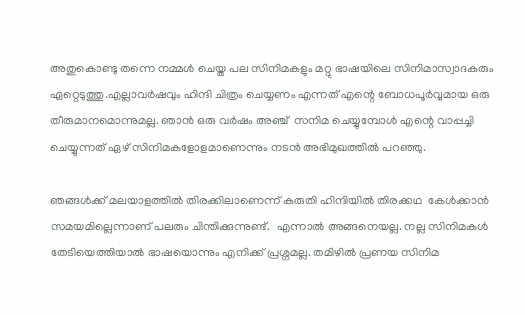അതുകൊണ്ടു തന്നെ നമ്മള്‍ ചെയ്ത പല സിനിമകളും മറ്റു ഭാഷയിലെ സിനിമാസ്വാദകരും ഏറ്റെടുത്തു.എല്ലാവര്‍ഷവും ഹിന്ദി ചിത്രം ചെയ്യണം എന്നത് എന്റെ ബോധപൂര്‍വ്വമായ ഒരു തീരുമാനമൊന്നുമല്ല. ഞാന്‍ ഒരു വര്‍ഷം അഞ്ച്  സനിമ ചെയ്യുമ്പോള്‍ എന്റെ വാപ്പച്ചി ചെയ്യുന്നത് ഏഴ് സിനിമകളോളമാണെന്നും നടന്‍ അഭിമുഖത്തില്‍ പറഞ്ഞു.

ഞങ്ങള്‍ക്ക് മലയാളത്തില്‍ തിരക്കിലാണെന്ന് കരുതി ഹിന്ദിയില്‍ തിരക്കഥ  കേള്‍ക്കാന്‍ സമയമില്ലെന്നാണ് പലരും ചിന്തിക്കുന്നുണ്ട്.  എന്നാല്‍ അങ്ങനെയല്ല. നല്ല സിനിമകള്‍ തേടിയെത്തിയാല്‍ ഭാഷയൊന്നും എനിക്ക് പ്രശ്നമല്ല. തമിഴില്‍ പ്രണയ സിനിമ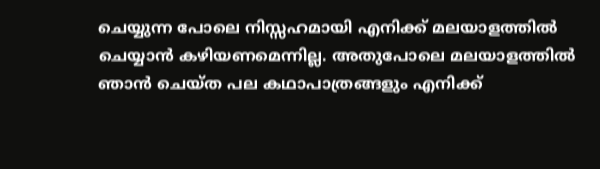ചെയ്യുന്ന പോലെ നിസ്സഹമായി എനിക്ക് മലയാളത്തില്‍ ചെയ്യാന്‍ കഴിയണമെന്നില്ല. അതുപോലെ മലയാളത്തില്‍ ഞാന്‍ ചെയ്ത പല കഥാപാത്രങ്ങളും എനിക്ക്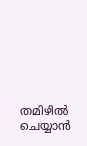തമിഴില്‍ ചെയ്യാന്‍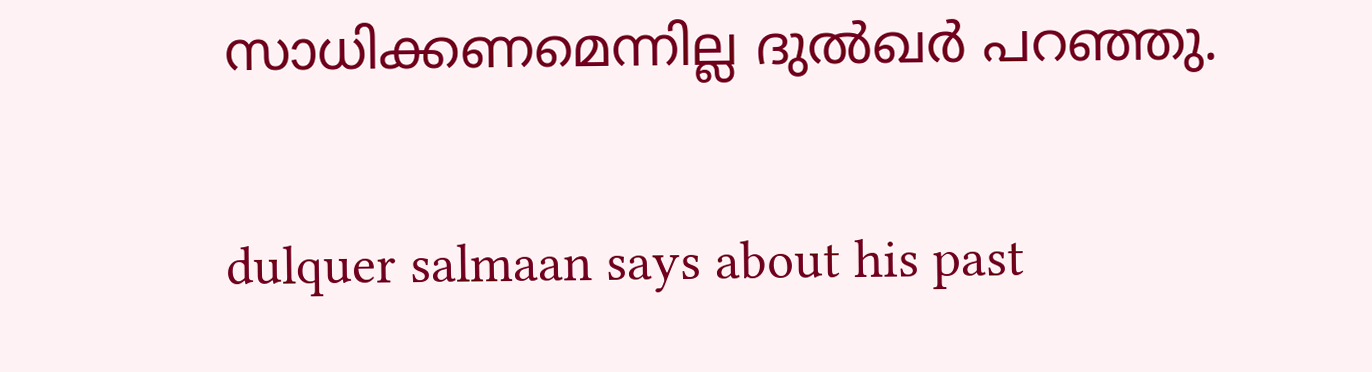സാധിക്കണമെന്നില്ല ദുല്‍ഖര്‍ പറഞ്ഞു.

dulquer salmaan says about his past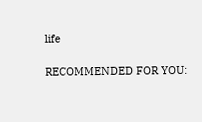life

RECOMMENDED FOR YOU: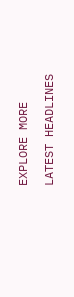EXPLORE MORE

LATEST HEADLINES